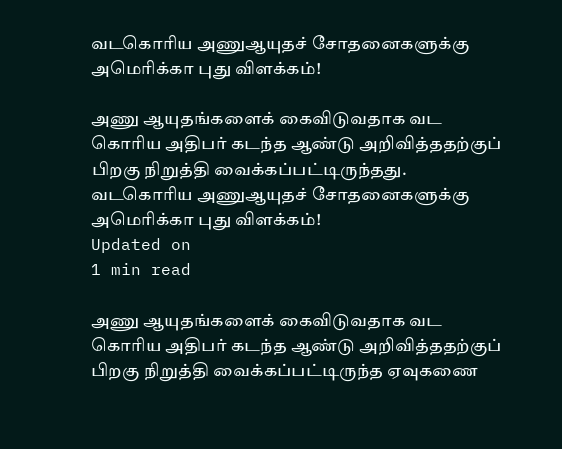வடகொரிய அணுஆயுதச் சோதனைகளுக்கு அமெரிக்கா புது விளக்கம்!

அணு ஆயுதங்களைக் கைவிடுவதாக வட கொரிய அதிபர் கடந்த ஆண்டு அறிவித்ததற்குப் பிறகு நிறுத்தி வைக்கப்பட்டிருந்தது.
வடகொரிய அணுஆயுதச் சோதனைகளுக்கு அமெரிக்கா புது விளக்கம்!
Updated on
1 min read

அணு ஆயுதங்களைக் கைவிடுவதாக வட கொரிய அதிபர் கடந்த ஆண்டு அறிவித்ததற்குப் பிறகு நிறுத்தி வைக்கப்பட்டிருந்த ஏவுகணை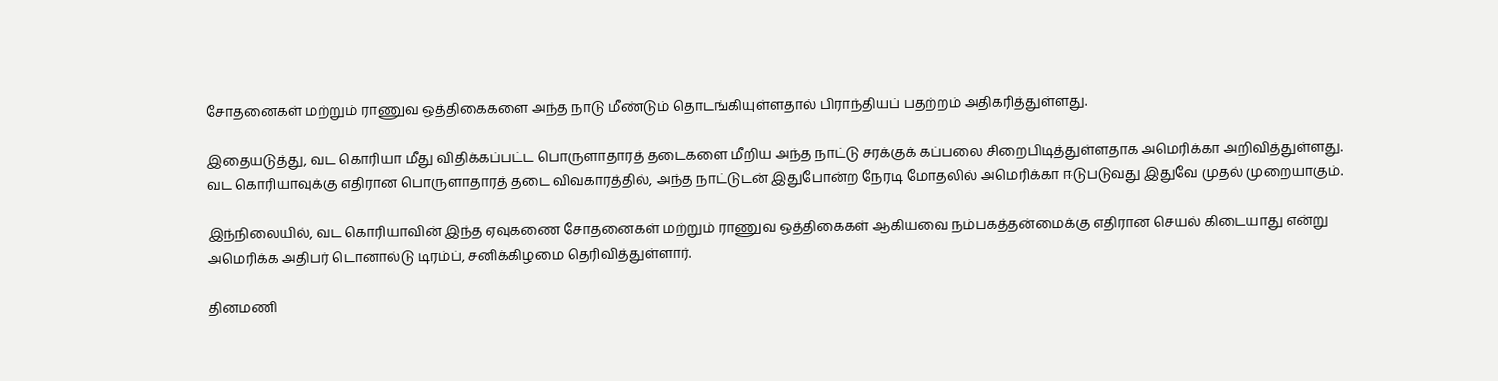சோதனைகள் மற்றும் ராணுவ ஒத்திகைகளை அந்த நாடு மீண்டும் தொடங்கியுள்ளதால் பிராந்தியப் பதற்றம் அதிகரித்துள்ளது.

இதையடுத்து, வட கொரியா மீது விதிக்கப்பட்ட பொருளாதாரத் தடைகளை மீறிய அந்த நாட்டு சரக்குக் கப்பலை சிறைபிடித்துள்ளதாக அமெரிக்கா அறிவித்துள்ளது. வட கொரியாவுக்கு எதிரான பொருளாதாரத் தடை விவகாரத்தில், அந்த நாட்டுடன் இதுபோன்ற நேரடி மோதலில் அமெரிக்கா ஈடுபடுவது இதுவே முதல் முறையாகும்.

இந்நிலையில், வட கொரியாவின் இந்த ஏவுகணை சோதனைகள் மற்றும் ராணுவ ஒத்திகைகள் ஆகியவை நம்பகத்தன்மைக்கு எதிரான செயல் கிடையாது என்று அமெரிக்க அதிபர் டொனால்டு டிரம்ப், சனிக்கிழமை தெரிவித்துள்ளார்.

தினமணி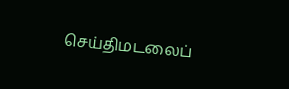செய்திமடலைப்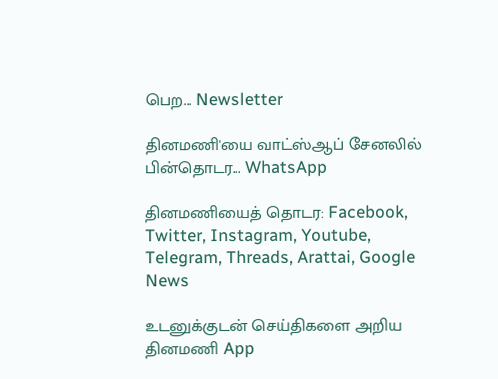பெற... Newsletter

தினமணி'யை வாட்ஸ்ஆப் சேனலில் பின்தொடர... WhatsApp

தினமணியைத் தொடர: Facebook, Twitter, Instagram, Youtube, Telegram, Threads, Arattai, Google News

உடனுக்குடன் செய்திகளை அறிய தினமணி App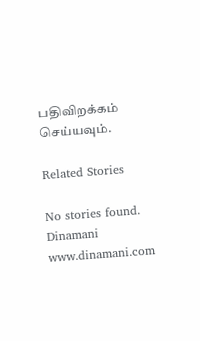பதிவிறக்கம் செய்யவும்.

Related Stories

No stories found.
Dinamani
www.dinamani.com